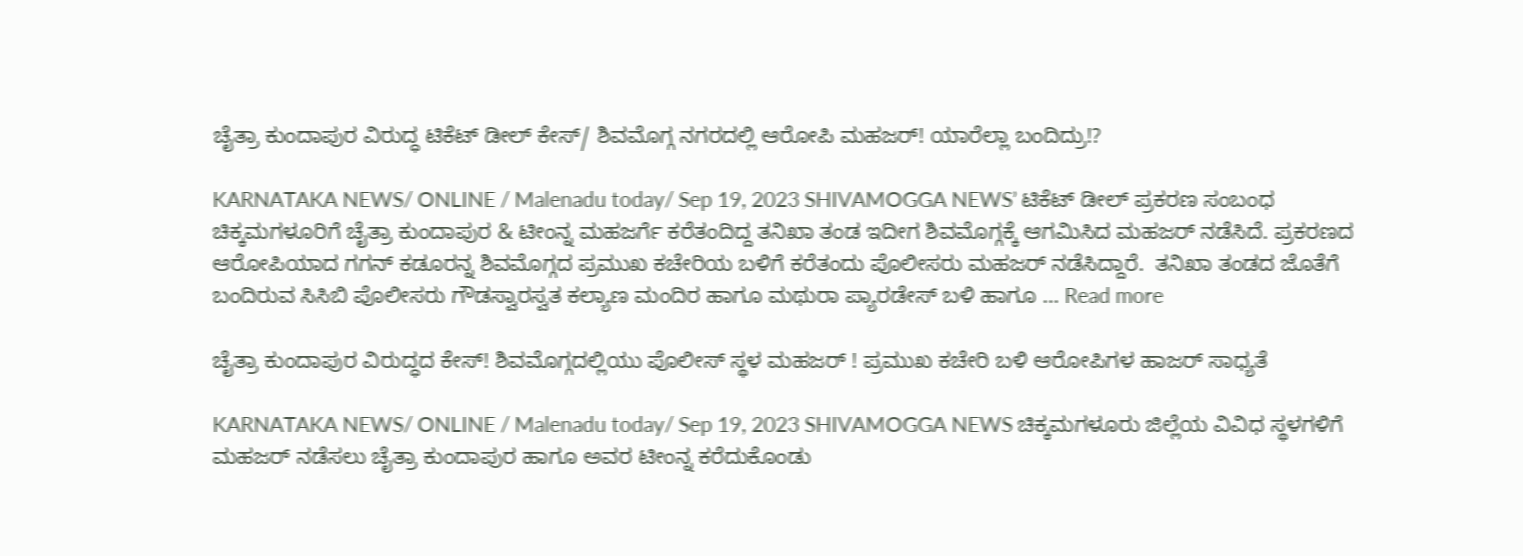ಚೈತ್ರಾ ಕುಂದಾಪುರ ವಿರುದ್ಧ ಟಿಕೆಟ್ ಡೀಲ್ ಕೇಸ್/ ಶಿವಮೊಗ್ಗ ನಗರದಲ್ಲಿ ಆರೋಪಿ ಮಹಜರ್! ಯಾರೆಲ್ಲಾ ಬಂದಿದ್ರು!?

KARNATAKA NEWS/ ONLINE / Malenadu today/ Sep 19, 2023 SHIVAMOGGA NEWS’ ಟಿಕೆಟ್ ಡೀಲ್ ಪ್ರಕರಣ ಸಂಬಂಧ ಚಿಕ್ಕಮಗಳೂರಿಗೆ ಚೈತ್ರಾ ಕುಂದಾಪುರ & ಟೀಂನ್ನ ಮಹಜರ್ಗೆ ಕರೆತಂದಿದ್ದ ತನಿಖಾ ತಂಡ ಇದೀಗ ಶಿವಮೊಗ್ಗಕ್ಕೆ ಆಗಮಿಸಿದ ಮಹಜರ್ ನಡೆಸಿದೆ. ಪ್ರಕರಣದ ಆರೋಪಿಯಾದ ಗಗನ್ ಕಡೂರನ್ನ ಶಿವಮೊಗ್ಗದ ಪ್ರಮುಖ ಕಚೇರಿಯ ಬಳಿಗೆ ಕರೆತಂದು ಪೊಲೀಸರು ಮಹಜರ್ ನಡೆಸಿದ್ದಾರೆ.  ತನಿಖಾ ತಂಡದ ಜೊತೆಗೆ ಬಂದಿರುವ ಸಿಸಿಬಿ ಪೊಲೀಸರು ಗೌಡಸ್ವಾರಸ್ವತ ಕಲ್ಯಾಣ ಮಂದಿರ ಹಾಗೂ ಮಥುರಾ ಪ್ಯಾರಡೇಸ್ ಬಳಿ ಹಾಗೂ … Read more

ಚೈತ್ರಾ ಕುಂದಾಪುರ ವಿರುದ್ಧದ ಕೇಸ್! ಶಿವಮೊಗ್ಗದಲ್ಲಿಯು ಪೊಲೀಸ್ ಸ್ಥಳ ಮಹಜರ್ ! ಪ್ರಮುಖ ಕಚೇರಿ ಬಳಿ ಆರೋಪಿಗಳ ಹಾಜರ್ ಸಾಧ್ಯತೆ

KARNATAKA NEWS/ ONLINE / Malenadu today/ Sep 19, 2023 SHIVAMOGGA NEWS ಚಿಕ್ಕಮಗಳೂರು ಜಿಲ್ಲೆಯ ವಿವಿಧ ಸ್ಥಳಗಳಿಗೆ ಮಹಜರ್ ನಡೆಸಲು ಚೈತ್ರಾ ಕುಂದಾಪುರ ಹಾಗೂ ಅವರ ಟೀಂನ್ನ ಕರೆದುಕೊಂಡು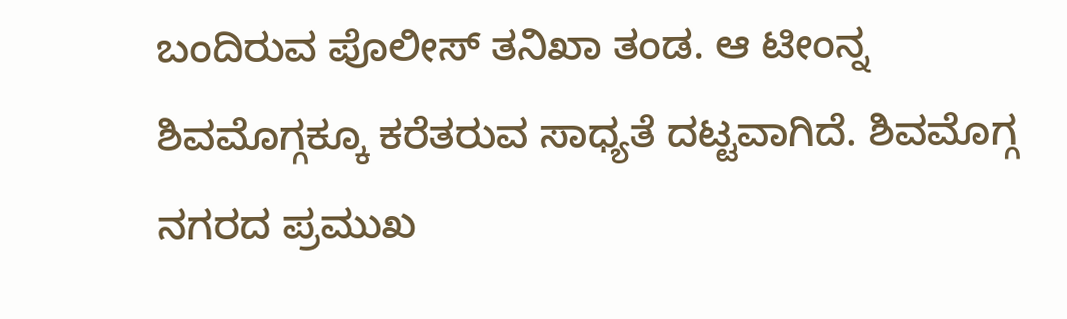ಬಂದಿರುವ ಪೊಲೀಸ್ ತನಿಖಾ ತಂಡ. ಆ ಟೀಂನ್ನ ಶಿವಮೊಗ್ಗಕ್ಕೂ ಕರೆತರುವ ಸಾಧ್ಯತೆ ದಟ್ಟವಾಗಿದೆ. ಶಿವಮೊಗ್ಗ ನಗರದ ಪ್ರಮುಖ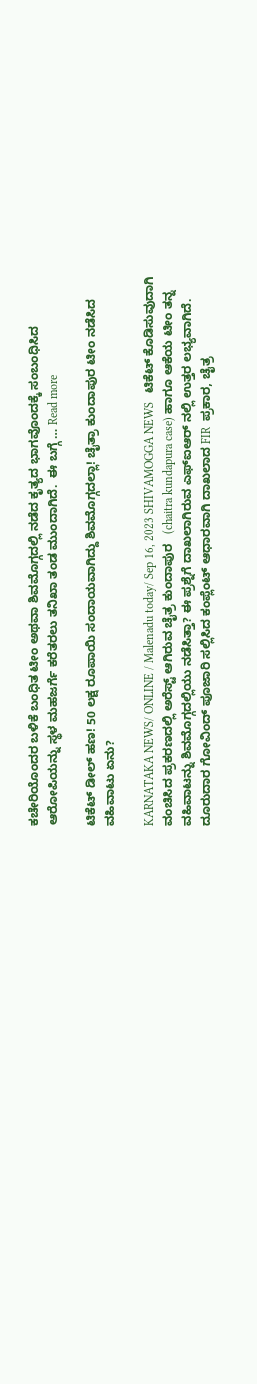ಕಚೇರಿಯೊಂದರ ಬಳಿಕೆ ಬಂಧಿತ ಟೀಂ ಅಥವಾ ಶಿವಮೊಗ್ಗದಲ್ಲಿ ನಡೆದ ಕೃತ್ಯದ ಭಾಗವೊಂದಕ್ಕೆ ಸಂಬಂಧಿಸಿದ ಆರೋಪಿಯನ್ನು ಸ್ಥಳ ಮಹಜರ್ಗೆ ಕರೆತರಲು ತನಿಖಾ ತಂಡ ಮುಂದಾಗಿದೆ.  ಈ ಬಗ್ಗೆ … Read more

ಟಿಕೆಟ್ ಡೀಲ್ ಹಣ! 50 ಲಕ್ಷ ರೂಪಾಯಿ ಸಂದಾಯವಾಗಿದ್ದು ಶಿವಮೊಗ್ಗದಲ್ಲಾ! ಚೈತ್ರಾ ಕುಂದಾಪುರ ಟೀಂ ನಡೆಸಿದ ವಹಿವಾಟು ಏನು?

KARNATAKA NEWS/ ONLINE / Malenadu today/ Sep 16, 2023 SHIVAMOGGA NEWS   ಟಿಕೆಟ್ ಕೊಡಿಸುವುದಾಗಿ ವಂಚಿಸಿದ ಪ್ರಕರಣದಲ್ಲಿ ಅರೆಸ್ಟ್ ಆಗಿರುವ ಚೈತ್ರ ಕುಂದಾಪುರ   (chaitra kundapura case) ಹಾಗೂ ಆಕೆಯ ಟೀಂ ತನ್ನ ವಹಿವಾಟನ್ನು ಶಿವಮೊಗ್ಗದಲ್ಲಿಯು ನಡೆಸಿತ್ತಾ? ಈ ಪ್ರಶ್ನೆಗೆ ದಾಖಲಾಗಿರುವ ಎಫ್ಐಆರ್ ನಲ್ಲಿ ಉತ್ತರ ಲಭ್ಯವಾಗಿದೆ. ದೂರುದಾರ ಗೋವಿಂದ್ ಪೂಜಾರಿ ಸಲ್ಲಿಸಿದ ಕಂಪ್ಲೆಂಟ್ ಆಧಾರವಾಗಿ ದಾಖಲಾದ FIR  ಪ್ರಕಾರ, ಚೈತ್ರ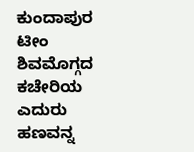ಕುಂದಾಪುರ ಟೀಂ ಶಿವಮೊಗ್ಗದ ಕಚೇರಿಯ ಎದುರು ಹಣವನ್ನ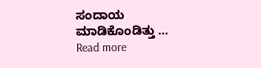ಸಂದಾಯ ಮಾಡಿಕೊಂಡಿತ್ತು … Read more